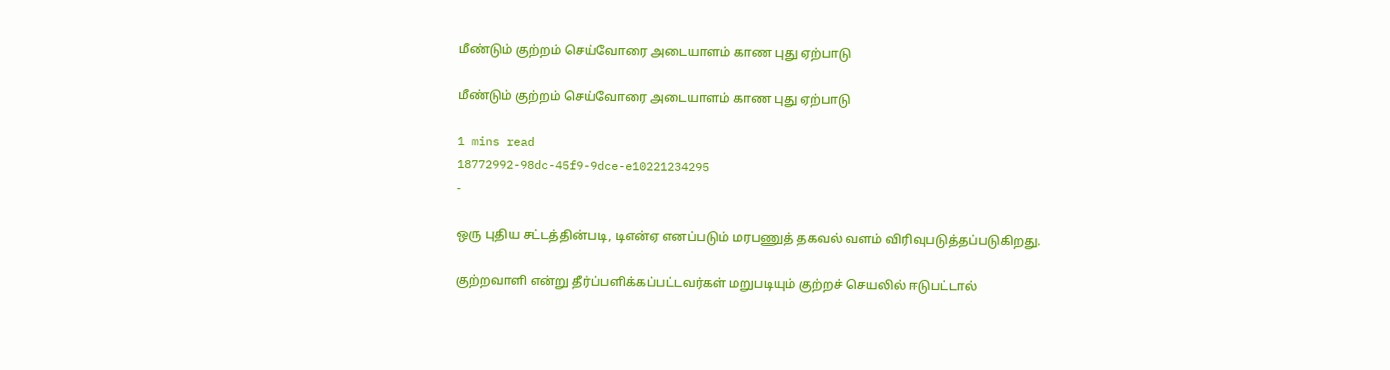மீண்டும் குற்றம் செய்வோரை அடையாளம் காண புது ஏற்பாடு

மீண்டும் குற்றம் செய்வோரை அடையாளம் காண புது ஏற்பாடு

1 mins read
18772992-98dc-45f9-9dce-e10221234295
-

ஒரு புதிய சட்டத்தின்படி, டிஎன்ஏ எனப்படும் மரபணுத் தகவல் வளம் விரிவுபடுத்தப்படுகிறது.

குற்றவாளி என்று தீர்ப்பளிக்கப்பட்டவர்கள் மறுபடியும் குற்றச் செயலில் ஈடுபட்டால்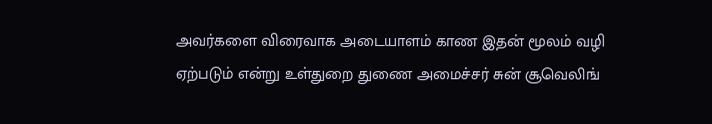அவர்களை விரைவாக அடையாளம் காண இதன் மூலம் வழி ஏற்படும் என்று உள்துறை துணை அமைச்சர் சுன் சூவெலிங்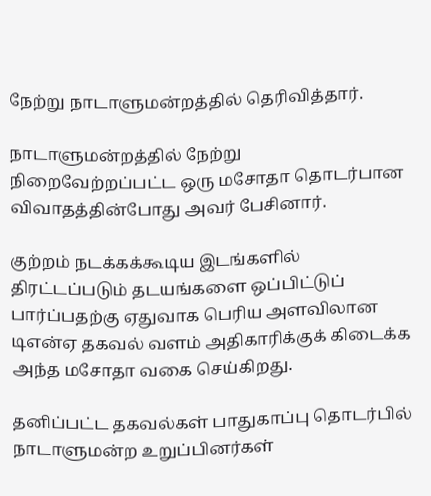நேற்று நாடாளுமன்றத்தில் தெரிவித்தார்.

நாடாளுமன்றத்தில் நேற்று நிறைவேற்றப்பட்ட ஒரு மசோதா தொடர்பான விவாதத்தின்போது அவர் பேசினார்.

குற்றம் நடக்கக்கூடிய இடங்களில் திரட்டப்படும் தடயங்களை ஒப்பிட்டுப் பார்ப்பதற்கு ஏதுவாக பெரிய அளவிலான டிஎன்ஏ தகவல் வளம் அதிகாரிக்குக் கிடைக்க அந்த மசோதா வகை செய்கிறது.

தனிப்பட்ட தகவல்கள் பாதுகாப்பு தொடர்பில் நாடாளுமன்ற உறுப்பினர்கள்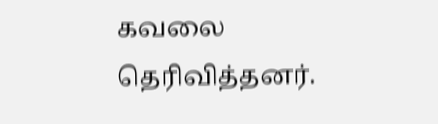கவலை தெரிவித்தனர்.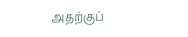அதற்குப்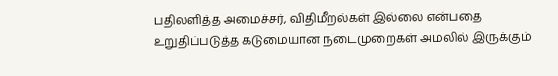பதிலளித்த அமைச்சர், விதிமீறல்கள் இல்லை என்பதை உறுதிப்படுத்த கடுமையான நடைமுறைகள் அமலில் இருக்கும்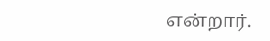என்றார்.